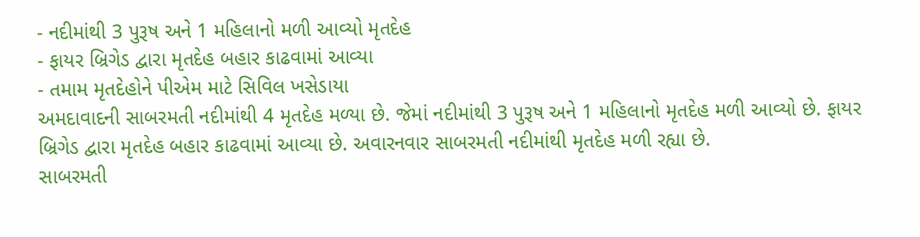- નદીમાંથી 3 પુરૂષ અને 1 મહિલાનો મળી આવ્યો મૃતદેહ
- ફાયર બ્રિગેડ દ્વારા મૃતદેહ બહાર કાઢવામાં આવ્યા
- તમામ મૃતદેહોને પીએમ માટે સિવિલ ખસેડાયા
અમદાવાદની સાબરમતી નદીમાંથી 4 મૃતદેહ મળ્યા છે. જેમાં નદીમાંથી 3 પુરૂષ અને 1 મહિલાનો મૃતદેહ મળી આવ્યો છે. ફાયર બ્રિગેડ દ્વારા મૃતદેહ બહાર કાઢવામાં આવ્યા છે. અવારનવાર સાબરમતી નદીમાંથી મૃતદેહ મળી રહ્યા છે.
સાબરમતી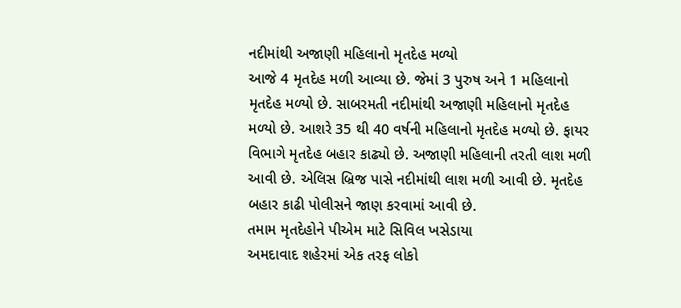નદીમાંથી અજાણી મહિલાનો મૃતદેહ મળ્યો
આજે 4 મૃતદેહ મળી આવ્યા છે. જેમાં 3 પુરુષ અને 1 મહિલાનો મૃતદેહ મળ્યો છે. સાબરમતી નદીમાંથી અજાણી મહિલાનો મૃતદેહ મળ્યો છે. આશરે 35 થી 40 વર્ષની મહિલાનો મૃતદેહ મળ્યો છે. ફાયર વિભાગે મૃતદેહ બહાર કાઢ્યો છે. અજાણી મહિલાની તરતી લાશ મળી આવી છે. એલિસ બ્રિજ પાસે નદીમાંથી લાશ મળી આવી છે. મૃતદેહ બહાર કાઢી પોલીસને જાણ કરવામાં આવી છે.
તમામ મૃતદેહોને પીએમ માટે સિવિલ ખસેડાયા
અમદાવાદ શહેરમાં એક તરફ લોકો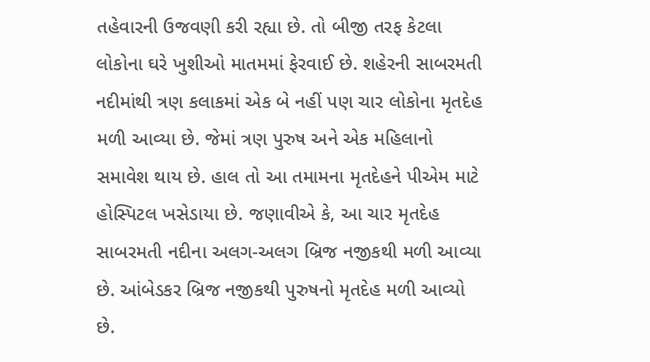તહેવારની ઉજવણી કરી રહ્યા છે. તો બીજી તરફ કેટલા લોકોના ઘરે ખુશીઓ માતમમાં ફેરવાઈ છે. શહેરની સાબરમતી નદીમાંથી ત્રણ કલાકમાં એક બે નહીં પણ ચાર લોકોના મૃતદેહ મળી આવ્યા છે. જેમાં ત્રણ પુરુષ અને એક મહિલાનો સમાવેશ થાય છે. હાલ તો આ તમામના મૃતદેહને પીએમ માટે હોસ્પિટલ ખસેડાયા છે. જણાવીએ કે, આ ચાર મૃતદેહ સાબરમતી નદીના અલગ-અલગ બ્રિજ નજીકથી મળી આવ્યા છે. આંબેડકર બ્રિજ નજીકથી પુરુષનો મૃતદેહ મળી આવ્યો છે.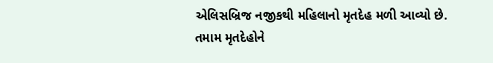એલિસબ્રિજ નજીકથી મહિલાનો મૃતદેહ મળી આવ્યો છે. તમામ મૃતદેહોને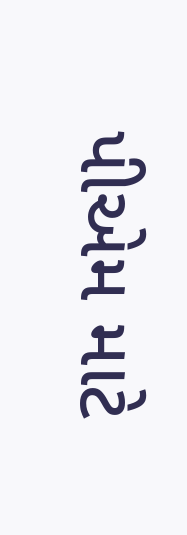પીએમ માટે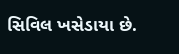સિવિલ ખસેડાયા છે.